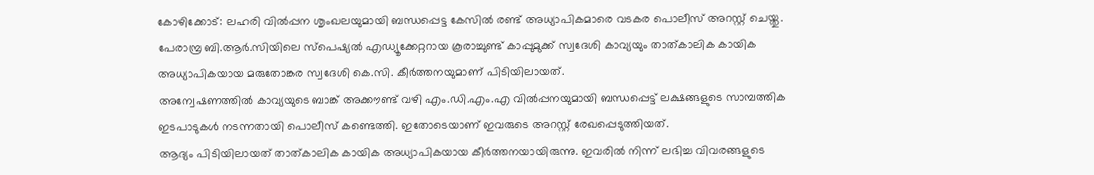കോഴിക്കോട്: ലഹരി വിൽപ്പന ശൃംഖലയുമായി ബന്ധപ്പെട്ട കേസിൽ രണ്ട് അധ്യാപികമാരെ വടകര പൊലീസ് അറസ്റ്റ് ചെയ്തു. പേരാമ്പ്ര ബി.ആർ.സിയിലെ സ്പെഷ്യൽ എഡ്യൂക്കേറ്ററായ കൂരാച്ചുണ്ട് കാപ്പുമുക്ക് സ്വദേശി കാവ്യയും താത്കാലിക കായിക അധ്യാപികയായ മരുതോങ്കര സ്വദേശി കെ.സി. കീർത്തനയുമാണ് പിടിയിലായത്.
അന്വേഷണത്തിൽ കാവ്യയുടെ ബാങ്ക് അക്കൗണ്ട് വഴി എം.ഡി.എം.എ വിൽപ്പനയുമായി ബന്ധപ്പെട്ട് ലക്ഷങ്ങളുടെ സാമ്പത്തിക ഇടപാടുകൾ നടന്നതായി പൊലീസ് കണ്ടെത്തി. ഇതോടെയാണ് ഇവരുടെ അറസ്റ്റ് രേഖപ്പെടുത്തിയത്.
ആദ്യം പിടിയിലായത് താത്കാലിക കായിക അധ്യാപികയായ കീർത്തനയായിരുന്നു. ഇവരിൽ നിന്ന് ലഭിച്ച വിവരങ്ങളുടെ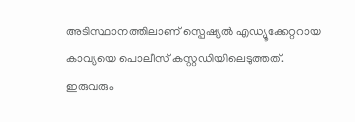അടിസ്ഥാനത്തിലാണ് സ്പെഷ്യൽ എഡ്യൂക്കേറ്ററായ കാവ്യയെ പൊലീസ് കസ്റ്റഡിയിലെടുത്തത്.
ഇരുവരും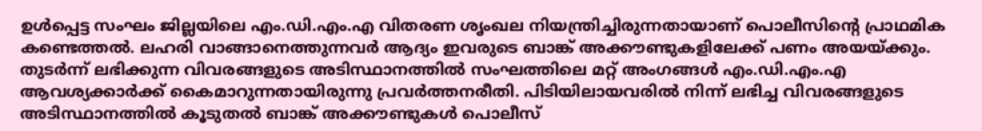ഉൾപ്പെട്ട സംഘം ജില്ലയിലെ എം.ഡി.എം.എ വിതരണ ശൃംഖല നിയന്ത്രിച്ചിരുന്നതായാണ് പൊലീസിന്റെ പ്രാഥമിക കണ്ടെത്തൽ. ലഹരി വാങ്ങാനെത്തുന്നവർ ആദ്യം ഇവരുടെ ബാങ്ക് അക്കൗണ്ടുകളിലേക്ക് പണം അയയ്ക്കും. തുടർന്ന് ലഭിക്കുന്ന വിവരങ്ങളുടെ അടിസ്ഥാനത്തിൽ സംഘത്തിലെ മറ്റ് അംഗങ്ങൾ എം.ഡി.എം.എ ആവശ്യക്കാർക്ക് കൈമാറുന്നതായിരുന്നു പ്രവർത്തനരീതി. പിടിയിലായവരിൽ നിന്ന് ലഭിച്ച വിവരങ്ങളുടെ അടിസ്ഥാനത്തിൽ കൂടുതൽ ബാങ്ക് അക്കൗണ്ടുകൾ പൊലീസ്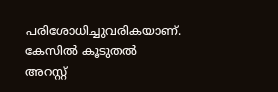പരിശോധിച്ചുവരികയാണ്. കേസിൽ കൂടുതൽ അറസ്റ്റ്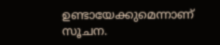ഉണ്ടായേക്കുമെന്നാണ് സൂചന.